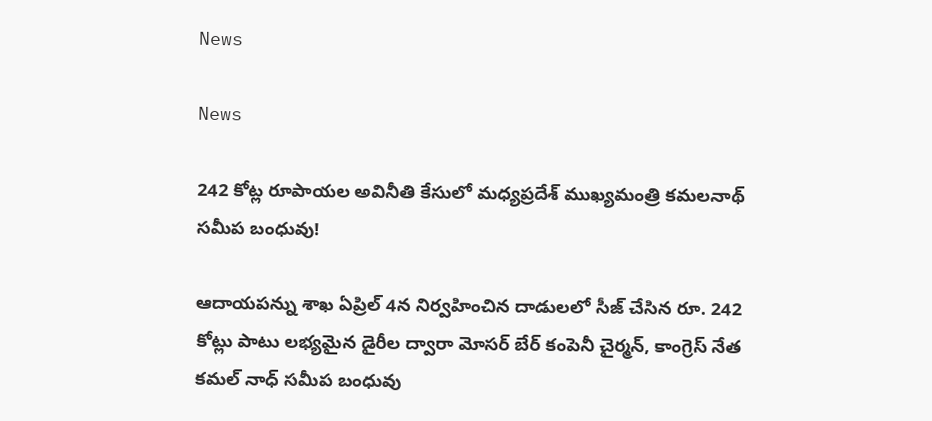News

News

242 కోట్ల రూపాయల అవినీతి కేసులో మధ్యప్రదేశ్ ముఖ్యమంత్రి కమలనాథ్ సమీప బంధువు!

ఆదాయపన్ను శాఖ ఏప్రిల్ 4న నిర్వహించిన దాడులలో సీజ్ చేసిన రూ. 242 కోట్లు పాటు లభ్యమైన డైరీల ద్వారా మోసర్ బేర్ కంపెనీ చైర్మన్, కాంగ్రెస్ నేత కమల్ నాధ్ సమీప బంధువు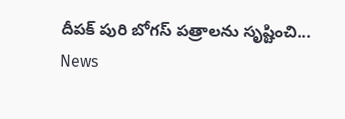దీపక్ పురి బోగస్ పత్రాలను సృష్టించి...
News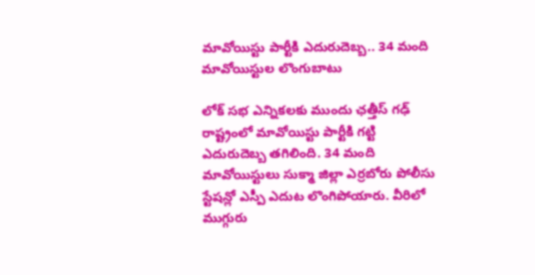మావోయిస్టు పార్టీకి ఎదురుదెబ్బ.. 34 మంది మావోయిస్టుల లొంగుబాటు

లోక్ సభ ఎన్నికలకు ముందు ఛత్తీస్ గఢ్ రాష్ట్రంలో మావోయిస్టు పార్టీకి గట్టి ఎదురుదెబ్బ తగిలింది. 34 మంది మావోయిస్టులు సుక్మా జిల్లా ఎర్రబోరు పోలీసు స్టేషన్లో ఎస్పీ ఎదుట లొంగిపోయారు. వీరిలో ముగ్గురు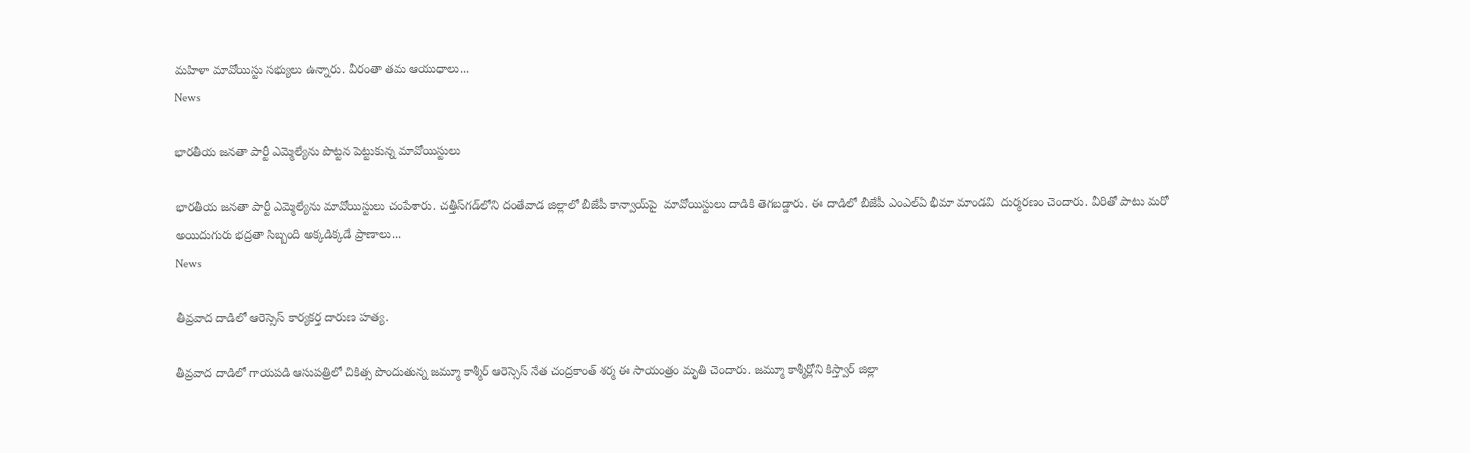మహిళా మావోయిస్టు సభ్యులు ఉన్నారు. వీరంతా తమ ఆయుధాలు...
News

భారతీయ జనతా పార్టీ ఎమ్మెల్యేను పొట్టన పెట్టుకున్న మావోయిస్టులు

భారతీయ జనతా పార్టీ ఎమ్మెల్యేను మావోయిస్టులు చంపేశారు. చత్తీస్‌గడ్‌లోని దంతేవాడ జిల్లాలో బీజేపీ కాన్వాయ్‌పై  మావోయిస్టులు దాడికి తెగబడ్డారు. ఈ దాడిలో బీజేపీ ఎంఎల్‌ఏ భీమా మాండవి  దుర్మరణం చెందారు. వీరితో పాటు మరో అయిదుగురు భద్రతా సిబ్బంది అక్కడిక్కడే ప్రాణాలు...
News

తీవ్రవాద దాడిలో ఆరెస్సెస్ కార్యకర్త దారుణ హత్య.

తీవ్రవాద దాడిలో గాయపడి ఆసుపత్రిలో చికిత్స పొందుతున్న జమ్మూ కాశ్మీర్ ఆరెస్సెస్ నేత చంద్రకాంత్ శర్మ ఈ సాయంత్రం మృతి చెందారు. జమ్మూ కాశ్మీర్లోని కిస్త్వార్ జిల్లా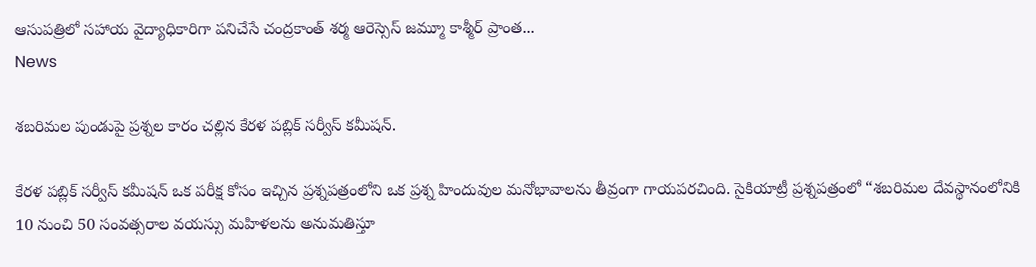ఆసుపత్రిలో సహాయ వైద్యాధికారిగా పనిచేసే చంద్రకాంత్ శర్మ ఆరెస్సెస్ జమ్మూ కాశ్మీర్ ప్రాంత...
News

శబరిమల పుండుపై ప్రశ్నల కారం చల్లిన కేరళ పబ్లిక్ సర్వీస్ కమీషన్.

కేరళ పబ్లిక్ సర్వీస్ కమీషన్ ఒక పరీక్ష కోసం ఇచ్చిన ప్రశ్నపత్రంలోని ఒక ప్రశ్న హిందువుల మనోభావాలను తీవ్రంగా గాయపరచింది. సైకియాట్రీ ప్రశ్నపత్రంలో “శబరిమల దేవస్థానంలోనికి 10 నుంచి 50 సంవత్సరాల వయస్సు మహిళలను అనుమతిస్తూ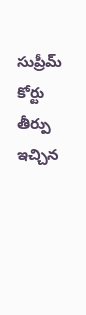సుప్రీమ్ కోర్టు తీర్పు ఇచ్చిన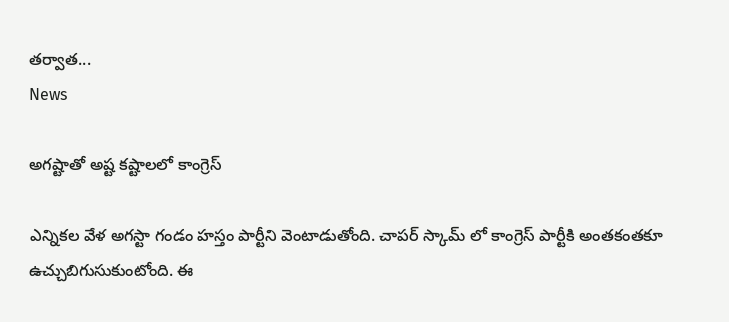తర్వాత...
News

అగష్టాతో అష్ట కష్టాలలో కాంగ్రెస్

ఎన్నికల వేళ అగస్టా గండం హస్తం పార్టీని వెంటాడుతోంది. చాపర్ స్కామ్ లో కాంగ్రెస్ పార్టీకి అంతకంతకూ ఉచ్చుబిగుసుకుంటోంది. ఈ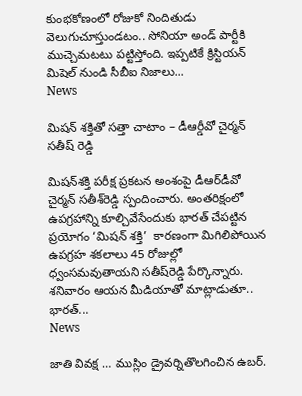కుంభకోణంలో రోజుకో నిందితుడు వెలుగుచూస్తుండటం.. సోనియా అండ్ పార్టీకి ముచ్చెమటటు పట్టిస్తోంది. ఇప్పటికే క్రిస్టియన్ మిషెల్ నుండి సీబీఐ నిజాలు...
News

మిషన్ శక్తితో సత్తా చాటాం – డీఆర్డీవో చైర్మన్ సతీష్ రెడ్డి

మిషన్‌శక్తి పరీక్ష ప్రకటన అంశంపై డీఆర్‌డీవో చైర్మన్ సతీశ్‌రెడ్డి స్పందించారు. అంతరిక్షంలో ఉపగ్రహాన్ని కూల్చివేసేందుకు భారత్‌ చేపట్టిన ప్రయోగం ‘మిషన్‌ శక్తి’  కారణంగా మిగిలిపోయిన ఉపగ్రహ శకలాలు 45 రోజుల్లో ధ్వంసమవుతాయని సతీష్‌రెడ్డి పేర్కొన్నారు. శనివారం ఆయన మీడియాతో మాట్లాడుతూ.. భారత్‌...
News

జాతి వివక్ష … ముస్లిం డ్రైవర్నితొలగించిన ఉబర్.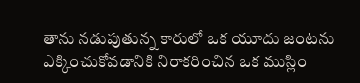తాను నడుపుతున్న కారులో ఒక యూదు జంటను ఎక్కించుకోవడానికి నిరాకరించిన ఒక ముస్లిం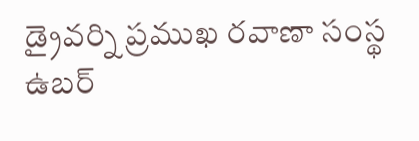డ్రైవర్ని ప్రముఖ రవాణా సంస్థ ఉబర్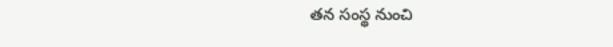తన సంస్థ నుంచి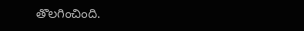తొలగించింది.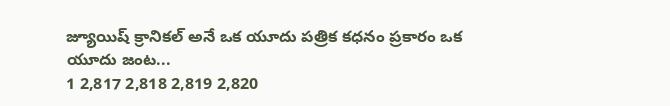జ్యూయిష్ క్రానికల్ అనే ఒక యూదు పత్రిక కధనం ప్రకారం ఒక యూదు జంట...
1 2,817 2,818 2,819 2,820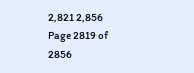2,821 2,856
Page 2819 of 2856